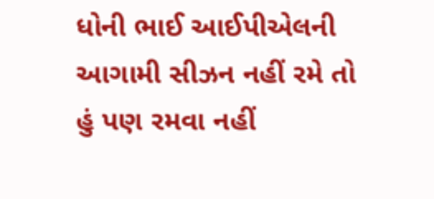ધોની ભાઈ આઈપીએલની આગામી સીઝન નહીં રમે તો હું પણ રમવા નહીં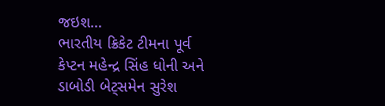જઇશ…
ભારતીય ક્રિકેટ ટીમના પૂર્વ કેપ્ટન મહેન્દ્ર સિંહ ધોની અને ડાબોડી બેટ્સમેન સુરેશ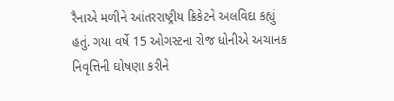રૈનાએ મળીને આંતરરાષ્ટ્રીય ક્રિકેટને અલવિદા કહ્યું હતું. ગયા વર્ષે 15 ઓગસ્ટના રોજ ધોનીએ અચાનક નિવૃત્તિની ઘોષણા કરીને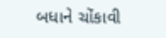બધાને ચોંકાવી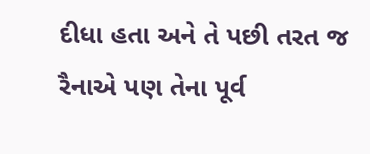દીધા હતા અને તે પછી તરત જ રૈનાએ પણ તેના પૂર્વ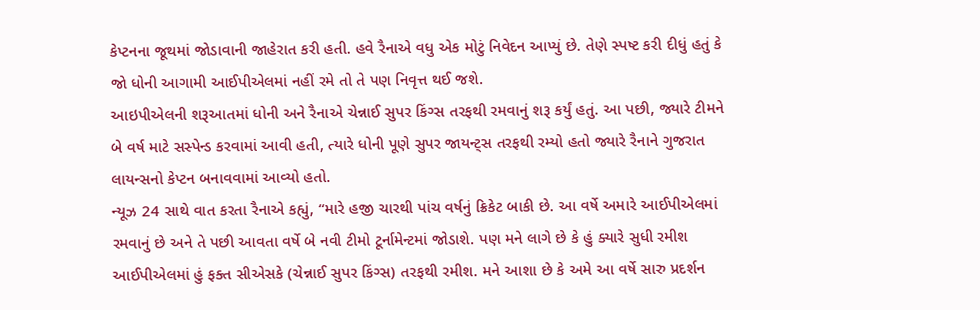કેપ્ટનના જૂથમાં જોડાવાની જાહેરાત કરી હતી. હવે રૈનાએ વધુ એક મોટું નિવેદન આપ્યું છે. તેણે સ્પષ્ટ કરી દીધું હતું કે જો ધોની આગામી આઈપીએલમાં નહીં રમે તો તે પણ નિવૃત્ત થઈ જશે.
આઇપીએલની શરૂઆતમાં ધોની અને રૈનાએ ચેન્નાઈ સુપર કિંગ્સ તરફથી રમવાનું શરૂ કર્યું હતું. આ પછી, જ્યારે ટીમને બે વર્ષ માટે સસ્પેન્ડ કરવામાં આવી હતી, ત્યારે ધોની પૂણે સુપર જાયન્ટ્સ તરફથી રમ્યો હતો જ્યારે રૈનાને ગુજરાત લાયન્સનો કેપ્ટન બનાવવામાં આવ્યો હતો.
ન્યૂઝ 24 સાથે વાત કરતા રૈનાએ કહ્યું, “મારે હજી ચારથી પાંચ વર્ષનું ક્રિકેટ બાકી છે. આ વર્ષે અમારે આઈપીએલમાં રમવાનું છે અને તે પછી આવતા વર્ષે બે નવી ટીમો ટૂર્નામેન્ટમાં જોડાશે. પણ મને લાગે છે કે હું ક્યારે સુધી રમીશ આઈપીએલમાં હું ફક્ત સીએસકે (ચેન્નાઈ સુપર કિંગ્સ) તરફથી રમીશ. મને આશા છે કે અમે આ વર્ષે સારુ પ્રદર્શન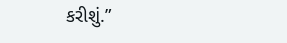કરીશું.”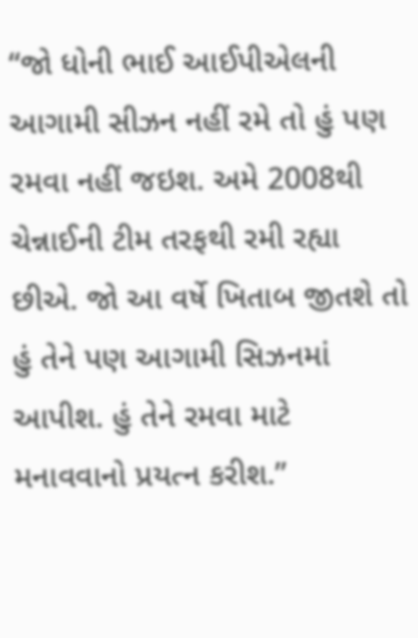“જો ધોની ભાઈ આઈપીએલની આગામી સીઝન નહીં રમે તો હું પણ રમવા નહીં જઇશ. અમે 2008થી ચેન્નાઈની ટીમ તરફથી રમી રહ્યા છીએ. જો આ વર્ષે ખિતાબ જીતશે તો હું તેને પણ આગામી સિઝનમાં આપીશ. હું તેને રમવા માટે મનાવવાનો પ્રયત્ન કરીશ.”